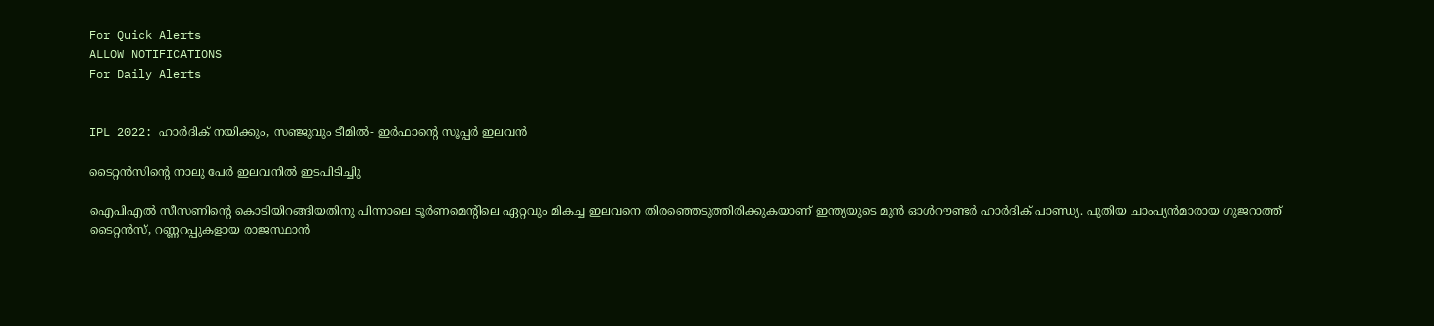For Quick Alerts
ALLOW NOTIFICATIONS
For Daily Alerts


IPL 2022: ഹാര്‍ദിക് നയിക്കും, സഞ്ജുവും ടീമില്‍- ഇര്‍ഫാന്റെ സൂപ്പര്‍ ഇലവന്‍

ടൈറ്റന്‍സിന്റെ നാലു പേര്‍ ഇലവനില്‍ ഇടപിടിച്ചിു

ഐപിഎല്‍ സീസണിന്റെ കൊടിയിറങ്ങിയതിനു പിന്നാലെ ടൂര്‍ണമെന്റിലെ ഏറ്റവും മികച്ച ഇലവനെ തിരഞ്ഞെടുത്തിരിക്കുകയാണ് ഇന്ത്യയുടെ മുന്‍ ഓള്‍റൗണ്ടര്‍ ഹാര്‍ദിക് പാണ്ഡ്യ. പുതിയ ചാംപ്യന്‍മാരായ ഗുജറാത്ത് ടൈറ്റന്‍സ്, റണ്ണറപ്പുകളായ രാജസ്ഥാന്‍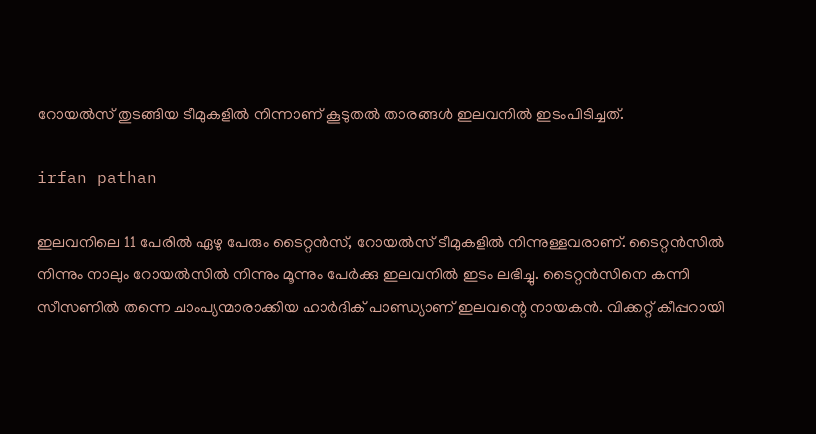റോയല്‍സ് തുടങ്ങിയ ടീമുകളില്‍ നിന്നാണ് കൂടുതല്‍ താരങ്ങള്‍ ഇലവനില്‍ ഇടംപിടിച്ചത്.

irfan pathan

ഇലവനിലെ 11 പേരില്‍ ഏഴു പേരും ടൈറ്റന്‍സ്, റോയല്‍സ് ടീമുകളില്‍ നിന്നുള്ളവരാണ്. ടൈറ്റന്‍സില്‍ നിന്നും നാലും റോയല്‍സില്‍ നിന്നും മൂന്നും പേര്‍ക്കു ഇലവനില്‍ ഇടം ലഭിച്ചു. ടൈറ്റന്‍സിനെ കന്നി സീസണില്‍ തന്നെ ചാംപ്യന്മാരാക്കിയ ഹാര്‍ദിക് പാണ്ഡ്യാണ് ഇലവന്റെ നായകന്‍. വിക്കറ്റ് കീപ്പറായി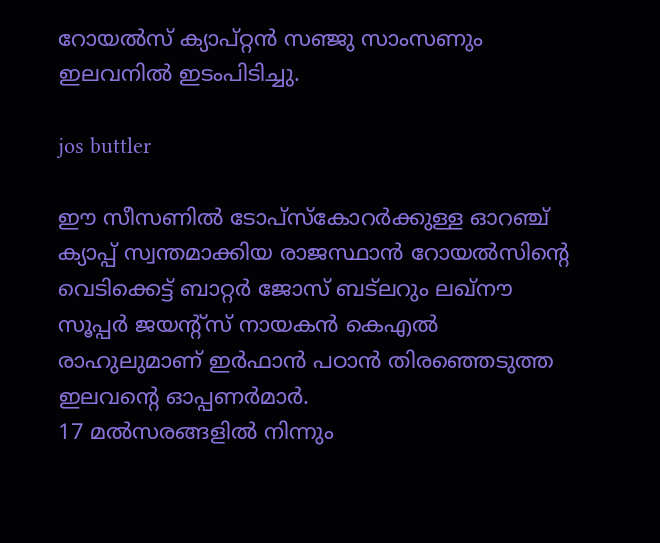റോയല്‍സ് ക്യാപ്റ്റന്‍ സഞ്ജു സാംസണും ഇലവനില്‍ ഇടംപിടിച്ചു.

jos buttler

ഈ സീസണില്‍ ടോപ്‌സ്‌കോറര്‍ക്കുള്ള ഓറഞ്ച് ക്യാപ്പ് സ്വന്തമാക്കിയ രാജസ്ഥാന്‍ റോയല്‍സിന്റെ വെടിക്കെട്ട് ബാറ്റര്‍ ജോസ് ബട്‌ലറും ലഖ്‌നൗ സൂപ്പര്‍ ജയന്റ്‌സ് നായകന്‍ കെഎല്‍ രാഹുലുമാണ് ഇര്‍ഫാന്‍ പഠാന്‍ തിരഞ്ഞെടുത്ത ഇലവന്റെ ഓപ്പണര്‍മാര്‍.
17 മല്‍സരങ്ങളില്‍ നിന്നും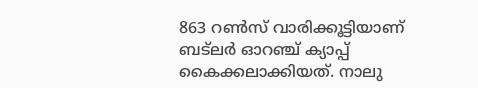863 റണ്‍സ് വാരിക്കൂട്ടിയാണ് ബട്‌ലര്‍ ഓറഞ്ച് ക്യാപ്പ് കൈക്കലാക്കിയത്. നാലു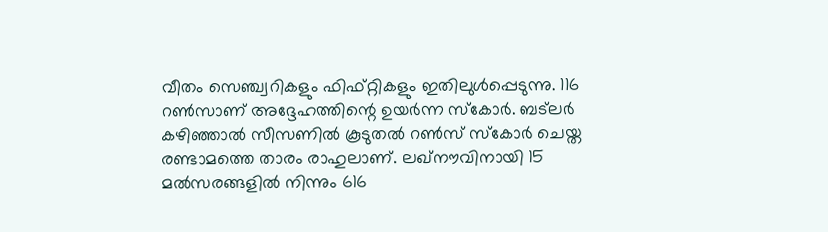വീതം സെഞ്ച്വറികളും ഫിഫ്റ്റികളും ഇതിലുള്‍പ്പെടുന്നു. 116 റണ്‍സാണ് അദ്ദേഹത്തിന്റെ ഉയര്‍ന്ന സ്‌കോര്‍. ബട്‌ലര്‍ കഴിഞ്ഞാല്‍ സീസണില്‍ കൂടുതല്‍ റണ്‍സ് സ്‌കോര്‍ ചെയ്ത രണ്ടാമത്തെ താരം രാഹുലാണ്. ലഖ്‌നൗവിനായി 15 മല്‍സരങ്ങളില്‍ നിന്നും 616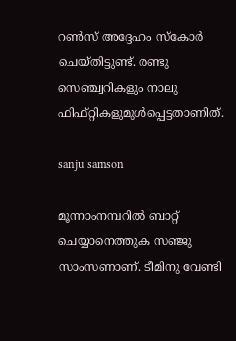റണ്‍സ് അദ്ദേഹം സ്‌കോര്‍ ചെയ്തിട്ടുണ്ട്. രണ്ടു സെഞ്ച്വറികളും നാലു ഫിഫ്റ്റികളുമുള്‍പ്പെട്ടതാണിത്.

sanju samson

മൂന്നാംനമ്പറില്‍ ബാറ്റ് ചെയ്യാനെത്തുക സഞ്ജു സാംസണാണ്. ടീമിനു വേണ്ടി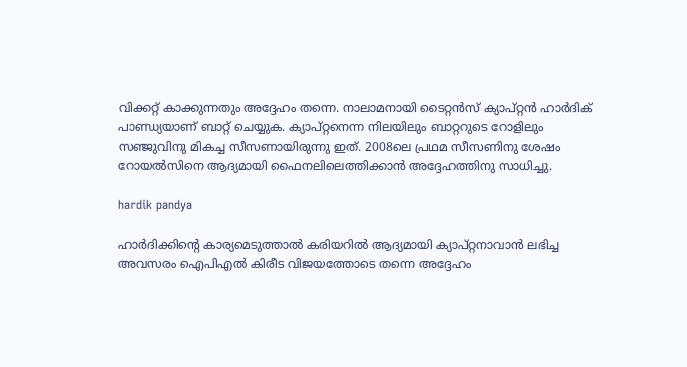വിക്കറ്റ് കാക്കുന്നതും അദ്ദേഹം തന്നെ. നാലാമനായി ടൈറ്റന്‍സ് ക്യാപ്റ്റന്‍ ഹാര്‍ദിക് പാണ്ഡ്യയാണ് ബാറ്റ് ചെയ്യുക. ക്യാപ്റ്റനെന്ന നിലയിലും ബാറ്ററുടെ റോളിലും സഞ്ജുവിനു മികച്ച സീസണായിരുന്നു ഇത്. 2008ലെ പ്രഥമ സീസണിനു ശേഷം റോയല്‍സിനെ ആദ്യമായി ഫൈനലിലെത്തിക്കാന്‍ അദ്ദേഹത്തിനു സാധിച്ചു.

hardik pandya

ഹാര്‍ദിക്കിന്റെ കാര്യമെടുത്താല്‍ കരിയറില്‍ ആദ്യമായി ക്യാപ്റ്റനാവാന്‍ ലഭിച്ച അവസരം ഐപിഎല്‍ കിരീട വിജയത്തോടെ തന്നെ അദ്ദേഹം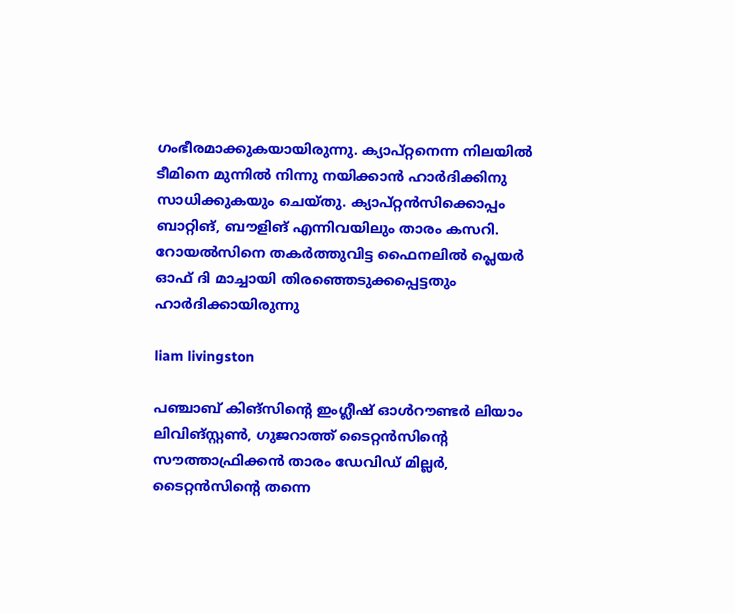ഗംഭീരമാക്കുകയായിരുന്നു. ക്യാപ്റ്റനെന്ന നിലയില്‍ ടീമിനെ മുന്നില്‍ നിന്നു നയിക്കാന്‍ ഹാര്‍ദിക്കിനു സാധിക്കുകയും ചെയ്തു. ക്യാപ്റ്റന്‍സിക്കൊപ്പം ബാറ്റിങ്, ബൗളിങ് എന്നിവയിലും താരം കസറി. റോയല്‍സിനെ തകര്‍ത്തുവിട്ട ഫൈനലില്‍ പ്ലെയര്‍ ഓഫ് ദി മാച്ചായി തിരഞ്ഞെടുക്കപ്പെട്ടതും ഹാര്‍ദിക്കായിരുന്നു

liam livingston

പഞ്ചാബ് കിങ്‌സിന്റെ ഇംഗ്ലീഷ് ഓള്‍റൗണ്ടര്‍ ലിയാം ലിവിങ്‌സ്റ്റണ്‍, ഗുജറാത്ത് ടൈറ്റന്‍സിന്റെ സൗത്താഫ്രിക്കന്‍ താരം ഡേവിഡ് മില്ലര്‍, ടൈറ്റന്‍സിന്റെ തന്നെ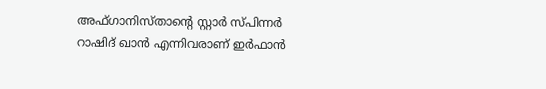അഫ്ഗാനിസ്താന്റെ സ്റ്റാര്‍ സ്പിന്നര്‍ റാഷിദ് ഖാന്‍ എന്നിവരാണ് ഇര്‍ഫാന്‍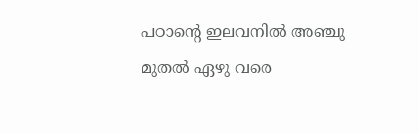പഠാന്റെ ഇലവനില്‍ അഞ്ചു മുതല്‍ ഏഴു വരെ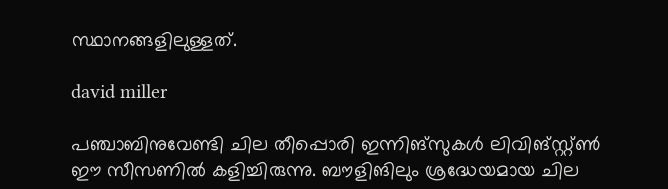സ്ഥാനങ്ങളിലുള്ളത്.

david miller

പഞ്ചാബിനുവേണ്ടി ചില തീപ്പൊരി ഇന്നിങ്‌സുകള്‍ ലിവിങ്സ്റ്റ്ണ്‍ ഈ സീസണില്‍ കളിച്ചിരുന്നു. ബൗളിങിലും ശ്രദ്ധേയമായ ചില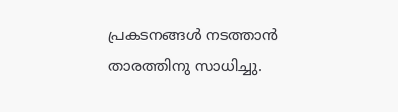പ്രകടനങ്ങള്‍ നടത്താന്‍ താരത്തിനു സാധിച്ചു.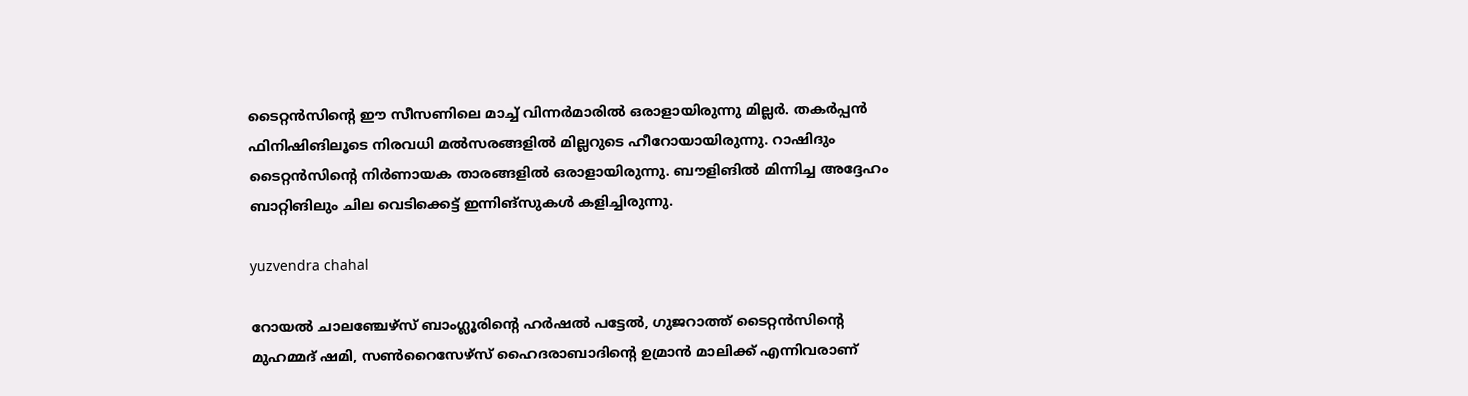ടൈറ്റന്‍സിന്റെ ഈ സീസണിലെ മാച്ച് വിന്നര്‍മാരില്‍ ഒരാളായിരുന്നു മില്ലര്‍. തകര്‍പ്പന്‍ ഫിനിഷിങിലൂടെ നിരവധി മല്‍സരങ്ങളില്‍ മില്ലറുടെ ഹീറോയായിരുന്നു. റാഷിദും ടൈറ്റന്‍സിന്റെ നിര്‍ണായക താരങ്ങളില്‍ ഒരാളായിരുന്നു. ബൗളിങില്‍ മിന്നിച്ച അദ്ദേഹം ബാറ്റിങിലും ചില വെടിക്കെട്ട് ഇന്നിങ്‌സുകള്‍ കളിച്ചിരുന്നു.

yuzvendra chahal

റോയല്‍ ചാലഞ്ചേഴ്‌സ് ബാംഗ്ലൂരിന്റെ ഹര്‍ഷല്‍ പട്ടേല്‍, ഗുജറാത്ത് ടൈറ്റന്‍സിന്റെ മുഹമ്മദ് ഷമി, സണ്‍റൈസേഴ്‌സ് ഹൈദരാബാദിന്റെ ഉമ്രാന്‍ മാലിക്ക് എന്നിവരാണ്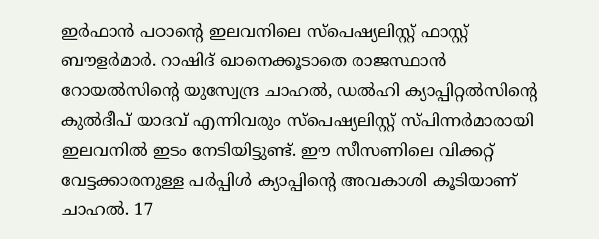ഇര്‍ഫാന്‍ പഠാന്റെ ഇലവനിലെ സ്‌പെഷ്യലിസ്റ്റ് ഫാസ്റ്റ് ബൗളര്‍മാര്‍. റാഷിദ് ഖാനെക്കൂടാതെ രാജസ്ഥാന്‍ റോയല്‍സിന്റെ യുസ്വേന്ദ്ര ചാഹല്‍, ഡല്‍ഹി ക്യാപ്പിറ്റല്‍സിന്റെ കുല്‍ദീപ് യാദവ് എന്നിവരും സ്‌പെഷ്യലിസ്റ്റ് സ്പിന്നര്‍മാരായി ഇലവനില്‍ ഇടം നേടിയിട്ടുണ്ട്. ഈ സീസണിലെ വിക്കറ്റ് വേട്ടക്കാരനുള്ള പര്‍പ്പിള്‍ ക്യാപ്പിന്റെ അവകാശി കൂടിയാണ് ചാഹല്‍. 17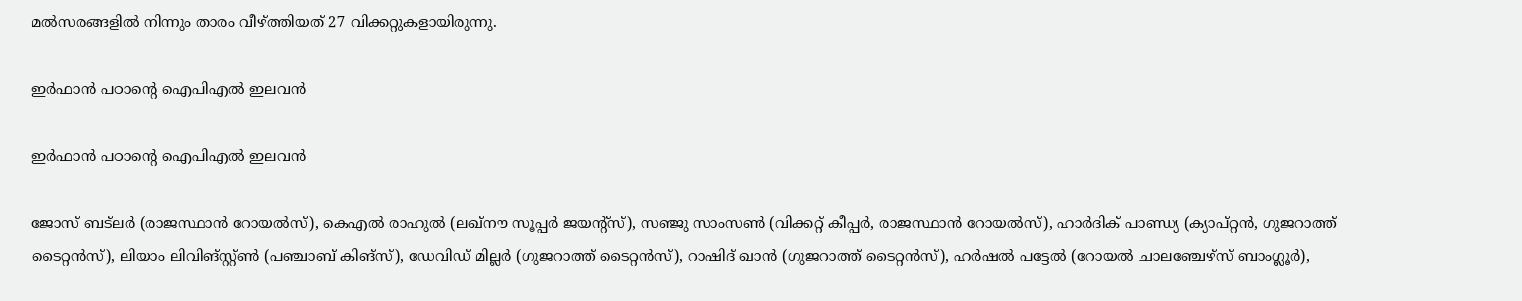മല്‍സരങ്ങളില്‍ നിന്നും താരം വീഴ്ത്തിയത് 27 വിക്കറ്റുകളായിരുന്നു.

ഇര്‍ഫാന്‍ പഠാന്റെ ഐപിഎല്‍ ഇലവന്‍

ഇര്‍ഫാന്‍ പഠാന്റെ ഐപിഎല്‍ ഇലവന്‍

ജോസ് ബട്‌ലര്‍ (രാജസ്ഥാന്‍ റോയല്‍സ്), കെഎല്‍ രാഹുല്‍ (ലഖ്‌നൗ സൂപ്പര്‍ ജയന്റ്‌സ്), സഞ്ജു സാംസണ്‍ (വിക്കറ്റ് കീപ്പര്‍, രാജസ്ഥാന്‍ റോയല്‍സ്), ഹാര്‍ദിക് പാണ്ഡ്യ (ക്യാപ്റ്റന്‍, ഗുജറാത്ത് ടൈറ്റന്‍സ്), ലിയാം ലിവിങ്സ്റ്റ്ണ്‍ (പഞ്ചാബ് കിങ്‌സ്), ഡേവിഡ് മില്ലര്‍ (ഗുജറാത്ത് ടൈറ്റന്‍സ്), റാഷിദ് ഖാന്‍ (ഗുജറാത്ത് ടൈറ്റന്‍സ്), ഹര്‍ഷല്‍ പട്ടേല്‍ (റോയല്‍ ചാലഞ്ചേഴ്‌സ് ബാംഗ്ലൂര്‍),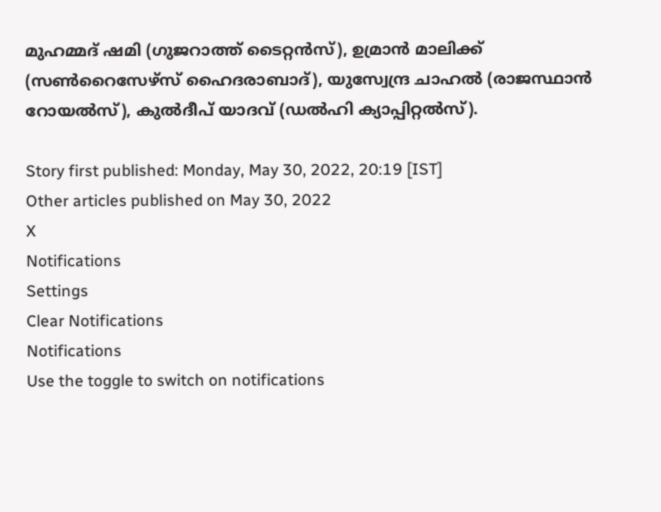മുഹമ്മദ് ഷമി (ഗുജറാത്ത് ടൈറ്റന്‍സ്), ഉമ്രാന്‍ മാലിക്ക് (സണ്‍റൈസേഴ്‌സ് ഹൈദരാബാദ്), യുസ്വേന്ദ്ര ചാഹല്‍ (രാജസ്ഥാന്‍ റോയല്‍സ്), കുല്‍ദീപ് യാദവ് (ഡല്‍ഹി ക്യാപ്പിറ്റല്‍സ്).

Story first published: Monday, May 30, 2022, 20:19 [IST]
Other articles published on May 30, 2022
X
Notifications
Settings
Clear Notifications
Notifications
Use the toggle to switch on notifications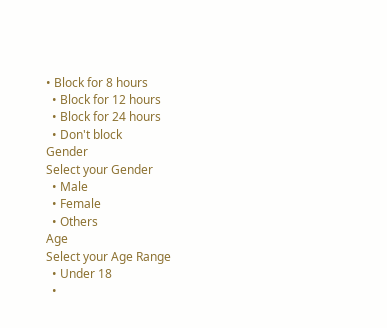• Block for 8 hours
  • Block for 12 hours
  • Block for 24 hours
  • Don't block
Gender
Select your Gender
  • Male
  • Female
  • Others
Age
Select your Age Range
  • Under 18
  •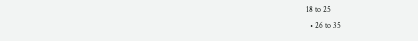18 to 25
  • 26 to 35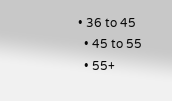• 36 to 45
  • 45 to 55
  • 55+